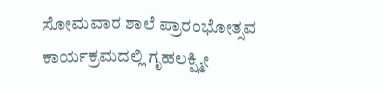ಸೋಮವಾರ ಶಾಲೆ ಪ್ರಾರಂಭೋತ್ಸವ ಕಾರ್ಯಕ್ರಮದಲ್ಲಿ ಗೃಹಲಕ್ಷ್ಮೀ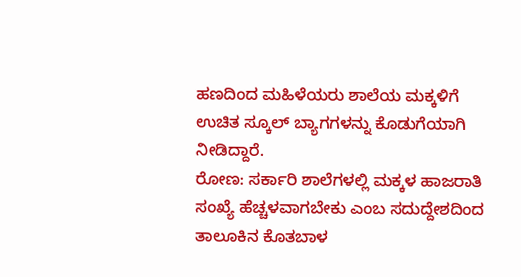ಹಣದಿಂದ ಮಹಿಳೆಯರು ಶಾಲೆಯ ಮಕ್ಕಳಿಗೆ ಉಚಿತ ಸ್ಕೂಲ್ ಬ್ಯಾಗಗಳನ್ನು ಕೊಡುಗೆಯಾಗಿ ನೀಡಿದ್ದಾರೆ.
ರೋಣ: ಸರ್ಕಾರಿ ಶಾಲೆಗಳಲ್ಲಿ ಮಕ್ಕಳ ಹಾಜರಾತಿ ಸಂಖ್ಯೆ ಹೆಚ್ಚಳವಾಗಬೇಕು ಎಂಬ ಸದುದ್ದೇಶದಿಂದ ತಾಲೂಕಿನ ಕೊತಬಾಳ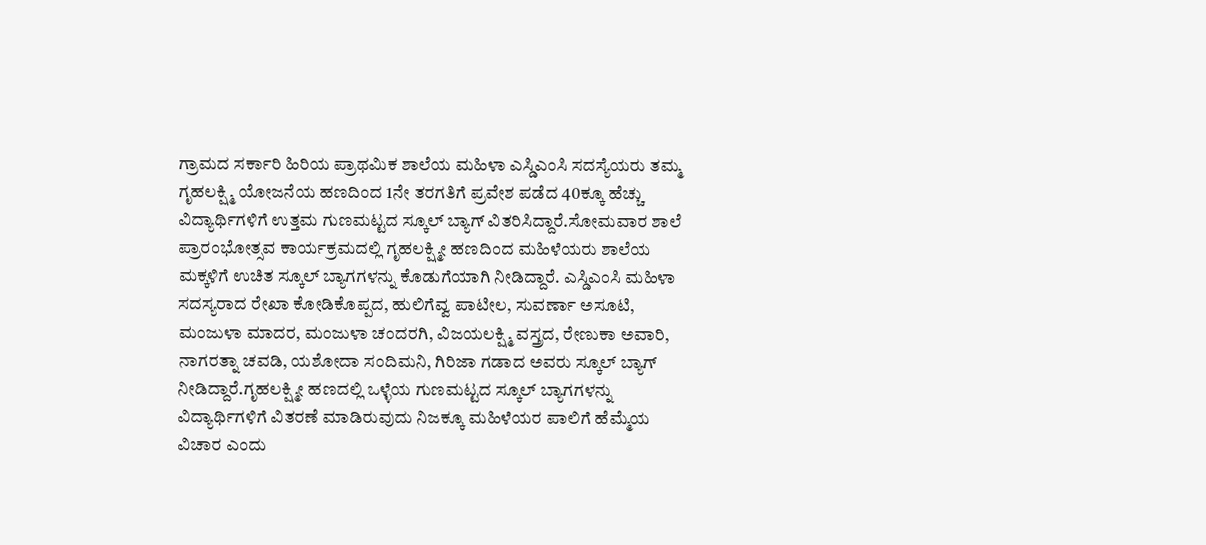ಗ್ರಾಮದ ಸರ್ಕಾರಿ ಹಿರಿಯ ಪ್ರಾಥಮಿಕ ಶಾಲೆಯ ಮಹಿಳಾ ಎಸ್ಡಿಎಂಸಿ ಸದಸ್ಯೆಯರು ತಮ್ಮ ಗೃಹಲಕ್ಷ್ಮಿ ಯೋಜನೆಯ ಹಣದಿಂದ 1ನೇ ತರಗತಿಗೆ ಪ್ರವೇಶ ಪಡೆದ 40ಕ್ಕೂ ಹೆಚ್ಚು ವಿದ್ಯಾರ್ಥಿಗಳಿಗೆ ಉತ್ತಮ ಗುಣಮಟ್ಟದ ಸ್ಕೂಲ್ ಬ್ಯಾಗ್ ವಿತರಿಸಿದ್ದಾರೆ.ಸೋಮವಾರ ಶಾಲೆ ಪ್ರಾರಂಭೋತ್ಸವ ಕಾರ್ಯಕ್ರಮದಲ್ಲಿ ಗೃಹಲಕ್ಷ್ಮೀ ಹಣದಿಂದ ಮಹಿಳೆಯರು ಶಾಲೆಯ ಮಕ್ಕಳಿಗೆ ಉಚಿತ ಸ್ಕೂಲ್ ಬ್ಯಾಗಗಳನ್ನು ಕೊಡುಗೆಯಾಗಿ ನೀಡಿದ್ದಾರೆ. ಎಸ್ಡಿಎಂಸಿ ಮಹಿಳಾ ಸದಸ್ಯರಾದ ರೇಖಾ ಕೋಡಿಕೊಪ್ಪದ, ಹುಲಿಗೆವ್ವ ಪಾಟೀಲ, ಸುವರ್ಣಾ ಅಸೂಟಿ, ಮಂಜುಳಾ ಮಾದರ, ಮಂಜುಳಾ ಚಂದರಗಿ, ವಿಜಯಲಕ್ಷ್ಮಿ ವಸ್ತ್ರದ, ರೇಣುಕಾ ಅವಾರಿ, ನಾಗರತ್ನಾ ಚವಡಿ, ಯಶೋದಾ ಸಂದಿಮನಿ, ಗಿರಿಜಾ ಗಡಾದ ಅವರು ಸ್ಕೂಲ್ ಬ್ಯಾಗ್ ನೀಡಿದ್ದಾರೆ.ಗೃಹಲಕ್ಷ್ಮೀ ಹಣದಲ್ಲಿ ಒಳ್ಳೆಯ ಗುಣಮಟ್ಟದ ಸ್ಕೂಲ್ ಬ್ಯಾಗಗಳನ್ನು ವಿದ್ಯಾರ್ಥಿಗಳಿಗೆ ವಿತರಣೆ ಮಾಡಿರುವುದು ನಿಜಕ್ಕೂ ಮಹಿಳೆಯರ ಪಾಲಿಗೆ ಹೆಮ್ಮೆಯ ವಿಚಾರ ಎಂದು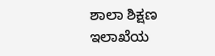ಶಾಲಾ ಶಿಕ್ಷಣ ಇಲಾಖೆಯ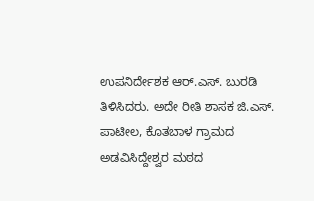ಉಪನಿರ್ದೇಶಕ ಆರ್.ಎಸ್. ಬುರಡಿ ತಿಳಿಸಿದರು. ಅದೇ ರೀತಿ ಶಾಸಕ ಜಿ.ಎಸ್. ಪಾಟೀಲ, ಕೊತಬಾಳ ಗ್ರಾಮದ ಅಡವಿಸಿದ್ದೇಶ್ವರ ಮಠದ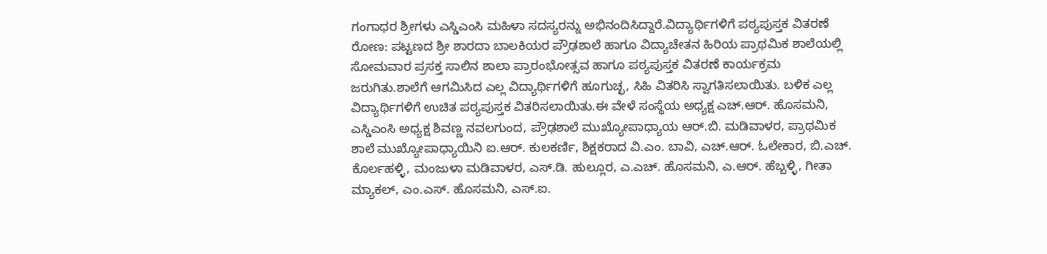ಗಂಗಾಧರ ಶ್ರೀಗಳು ಎಸ್ಡಿಎಂಸಿ ಮಹಿಳಾ ಸದಸ್ಯರನ್ನು ಅಭಿನಂದಿಸಿದ್ದಾರೆ.ವಿದ್ಯಾರ್ಥಿಗಳಿಗೆ ಪಠ್ಯಪುಸ್ತಕ ವಿತರಣೆ
ರೋಣ: ಪಟ್ಟಣದ ಶ್ರೀ ಶಾರದಾ ಬಾಲಕಿಯರ ಪ್ರೌಢಶಾಲೆ ಹಾಗೂ ವಿದ್ಯಾಚೇತನ ಹಿರಿಯ ಪ್ರಾಥಮಿಕ ಶಾಲೆಯಲ್ಲಿ ಸೋಮವಾರ ಪ್ರಸಕ್ತ ಸಾಲಿನ ಶಾಲಾ ಪ್ರಾರಂಭೋತ್ಸವ ಹಾಗೂ ಪಠ್ಯಪುಸ್ತಕ ವಿತರಣೆ ಕಾರ್ಯಕ್ರಮ ಜರುಗಿತು.ಶಾಲೆಗೆ ಆಗಮಿಸಿದ ಎಲ್ಲ ವಿದ್ಯಾರ್ಥಿಗಳಿಗೆ ಹೂಗುಚ್ಛ, ಸಿಹಿ ವಿತರಿಸಿ ಸ್ವಾಗತಿಸಲಾಯಿತು. ಬಳಿಕ ಎಲ್ಲ ವಿದ್ಯಾರ್ಥಿಗಳಿಗೆ ಉಚಿತ ಪಠ್ಯಪುಸ್ತಕ ವಿತರಿಸಲಾಯಿತು.ಈ ವೇಳೆ ಸಂಸ್ಥೆಯ ಅಧ್ಯಕ್ಷ ಎಚ್.ಆರ್. ಹೊಸಮನಿ, ಎಸ್ಡಿಎಂಸಿ ಅಧ್ಯಕ್ಷ ಶಿವಣ್ಣ ನವಲಗುಂದ, ಪ್ರೌಢಶಾಲೆ ಮುಖ್ಯೋಪಾಧ್ಯಾಯ ಆರ್.ಬಿ. ಮಡಿವಾಳರ, ಪ್ರಾಥಮಿಕ ಶಾಲೆ ಮುಖ್ಯೋಪಾಧ್ಯಾಯಿನಿ ಐ.ಆರ್. ಕುಲಕರ್ಣಿ, ಶಿಕ್ಷಕರಾದ ವಿ.ಎಂ. ಬಾವಿ, ಎಚ್.ಆರ್. ಓಲೇಕಾರ, ಬಿ.ಎಚ್. ಕೊರ್ಲಹಳ್ಳಿ, ಮಂಜುಳಾ ಮಡಿವಾಳರ, ಎಸ್.ಡಿ. ಹುಲ್ಲೂರ, ಎ.ಎಚ್. ಹೊಸಮನಿ, ಎ.ಆರ್. ಹೆಬ್ಬಳ್ಳಿ, ಗೀತಾ ಮ್ಯಾಕಲ್, ಎಂ.ಎಸ್. ಹೊಸಮನಿ, ಎಸ್.ಐ.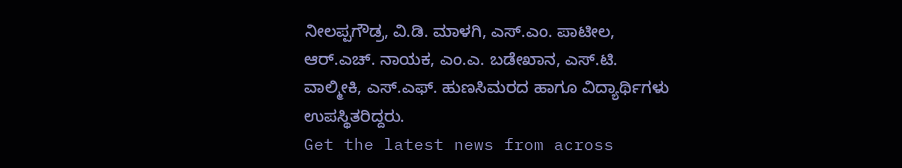ನೀಲಪ್ಪಗೌಡ್ರ, ವಿ.ಡಿ. ಮಾಳಗಿ, ಎಸ್.ಎಂ. ಪಾಟೀಲ, ಆರ್.ಎಚ್. ನಾಯಕ, ಎಂ.ಎ. ಬಡೇಖಾನ, ಎಸ್.ಟಿ. ವಾಲ್ಮೀಕಿ, ಎಸ್.ಎಫ್. ಹುಣಸಿಮರದ ಹಾಗೂ ವಿದ್ಯಾರ್ಥಿಗಳು ಉಪಸ್ಥಿತರಿದ್ದರು.
Get the latest news from across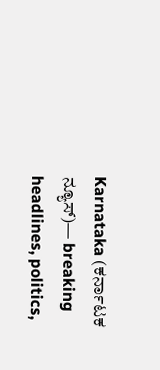Karnataka (ಕರ್ನಾಟಕ ನ್ಯೂಸ್)— breaking headlines, politics,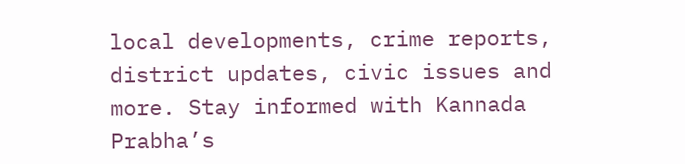local developments, crime reports, district updates, civic issues and more. Stay informed with Kannada Prabha’s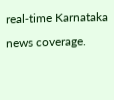real‑time Karnataka news coverage.